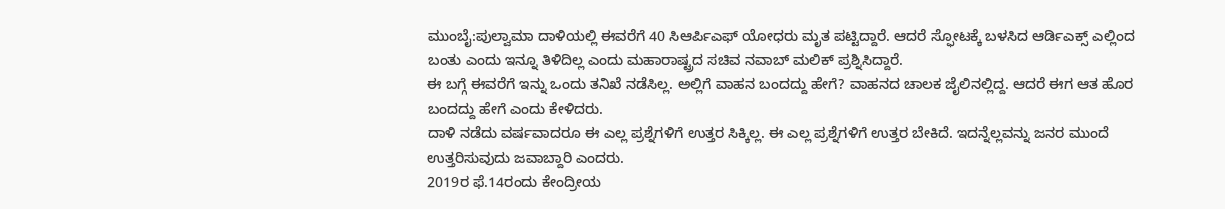ಮುಂಬೈ:ಪುಲ್ವಾಮಾ ದಾಳಿಯಲ್ಲಿ ಈವರೆಗೆ 40 ಸಿಆರ್ಪಿಎಫ್ ಯೋಧರು ಮೃತ ಪಟ್ಟಿದ್ದಾರೆ. ಆದರೆ ಸ್ಫೋಟಕ್ಕೆ ಬಳಸಿದ ಆರ್ಡಿಎಕ್ಸ್ ಎಲ್ಲಿಂದ ಬಂತು ಎಂದು ಇನ್ನೂ ತಿಳಿದಿಲ್ಲ ಎಂದು ಮಹಾರಾಷ್ಟ್ರದ ಸಚಿವ ನವಾಬ್ ಮಲಿಕ್ ಪ್ರಶ್ನಿಸಿದ್ದಾರೆ.
ಈ ಬಗ್ಗೆ ಈವರೆಗೆ ಇನ್ನು ಒಂದು ತನಿಖೆ ನಡೆಸಿಲ್ಲ. ಅಲ್ಲಿಗೆ ವಾಹನ ಬಂದದ್ದು ಹೇಗೆ? ವಾಹನದ ಚಾಲಕ ಜೈಲಿನಲ್ಲಿದ್ದ. ಆದರೆ ಈಗ ಆತ ಹೊರ ಬಂದದ್ದು ಹೇಗೆ ಎಂದು ಕೇಳಿದರು.
ದಾಳಿ ನಡೆದು ವರ್ಷವಾದರೂ ಈ ಎಲ್ಲ ಪ್ರಶ್ನೆಗಳಿಗೆ ಉತ್ತರ ಸಿಕ್ಕಿಲ್ಲ. ಈ ಎಲ್ಲ ಪ್ರಶ್ನೆಗಳಿಗೆ ಉತ್ತರ ಬೇಕಿದೆ. ಇದನ್ನೆಲ್ಲವನ್ನು ಜನರ ಮುಂದೆ ಉತ್ತರಿಸುವುದು ಜವಾಬ್ದಾರಿ ಎಂದರು.
2019ರ ಫೆ.14ರಂದು ಕೇಂದ್ರೀಯ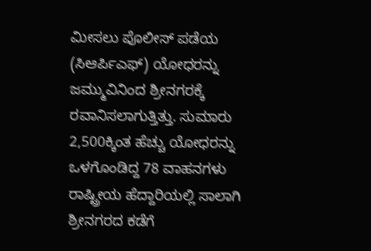ಮೀಸಲು ಪೊಲೀಸ್ ಪಡೆಯ (ಸಿಆರ್ಪಿಎಫ್) ಯೋಧರನ್ನು ಜಮ್ಮುವಿನಿಂದ ಶ್ರೀನಗರಕ್ಕೆ ರವಾನಿಸಲಾಗುತ್ತಿತ್ತು. ಸುಮಾರು 2,500ಕ್ಕಿಂತ ಹೆಚ್ಚು ಯೋಧರನ್ನು ಒಳಗೊಂಡಿದ್ದ 78 ವಾಹನಗಳು ರಾಷ್ಟ್ರೀಯ ಹೆದ್ದಾರಿಯಲ್ಲಿ ಸಾಲಾಗಿ ಶ್ರೀನಗರದ ಕಡೆಗೆ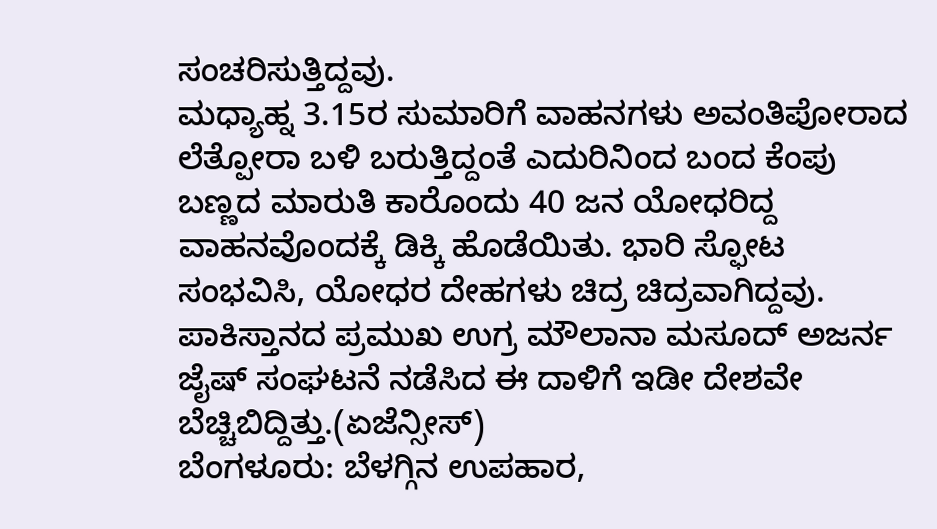ಸಂಚರಿಸುತ್ತಿದ್ದವು.
ಮಧ್ಯಾಹ್ನ 3.15ರ ಸುಮಾರಿಗೆ ವಾಹನಗಳು ಅವಂತಿಪೋರಾದ ಲೆತ್ಪೋರಾ ಬಳಿ ಬರುತ್ತಿದ್ದಂತೆ ಎದುರಿನಿಂದ ಬಂದ ಕೆಂಪು ಬಣ್ಣದ ಮಾರುತಿ ಕಾರೊಂದು 40 ಜನ ಯೋಧರಿದ್ದ ವಾಹನವೊಂದಕ್ಕೆ ಡಿಕ್ಕಿ ಹೊಡೆಯಿತು. ಭಾರಿ ಸ್ಫೋಟ ಸಂಭವಿಸಿ, ಯೋಧರ ದೇಹಗಳು ಚಿದ್ರ ಚಿದ್ರವಾಗಿದ್ದವು.
ಪಾಕಿಸ್ತಾನದ ಪ್ರಮುಖ ಉಗ್ರ ಮೌಲಾನಾ ಮಸೂದ್ ಅಜರ್ನ ಜೈಷ್ ಸಂಘಟನೆ ನಡೆಸಿದ ಈ ದಾಳಿಗೆ ಇಡೀ ದೇಶವೇ ಬೆಚ್ಚಿಬಿದ್ದಿತ್ತು.(ಏಜೆನ್ಸೀಸ್)
ಬೆಂಗಳೂರು: ಬೆಳಗ್ಗಿನ ಉಪಹಾರ,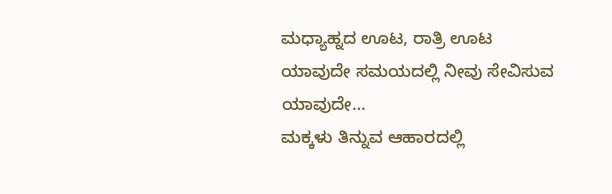ಮಧ್ಯಾಹ್ನದ ಊಟ, ರಾತ್ರಿ ಊಟ ಯಾವುದೇ ಸಮಯದಲ್ಲಿ ನೀವು ಸೇವಿಸುವ ಯಾವುದೇ…
ಮಕ್ಕಳು ತಿನ್ನುವ ಆಹಾರದಲ್ಲಿ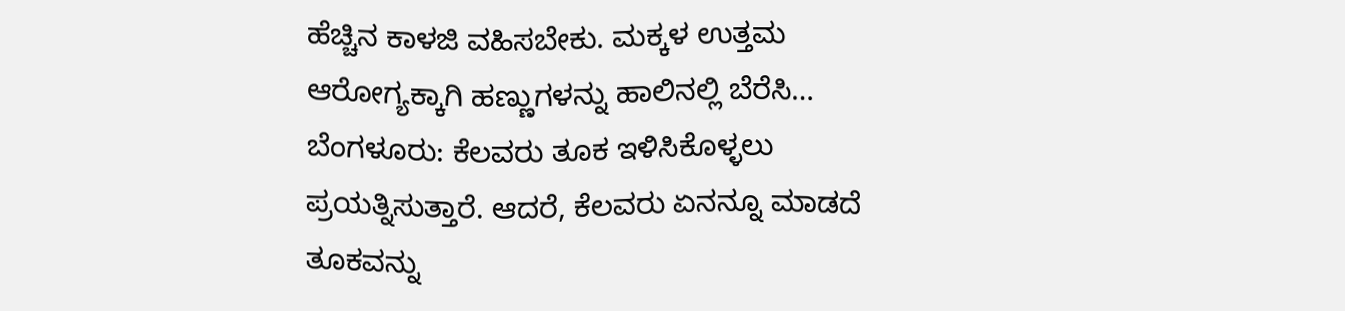ಹೆಚ್ಚಿನ ಕಾಳಜಿ ವಹಿಸಬೇಕು. ಮಕ್ಕಳ ಉತ್ತಮ ಆರೋಗ್ಯಕ್ಕಾಗಿ ಹಣ್ಣುಗಳನ್ನು ಹಾಲಿನಲ್ಲಿ ಬೆರೆಸಿ…
ಬೆಂಗಳೂರು: ಕೆಲವರು ತೂಕ ಇಳಿಸಿಕೊಳ್ಳಲು ಪ್ರಯತ್ನಿಸುತ್ತಾರೆ. ಆದರೆ, ಕೆಲವರು ಏನನ್ನೂ ಮಾಡದೆ ತೂಕವನ್ನು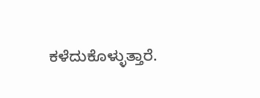ಕಳೆದುಕೊಳ್ಳುತ್ತಾರೆ.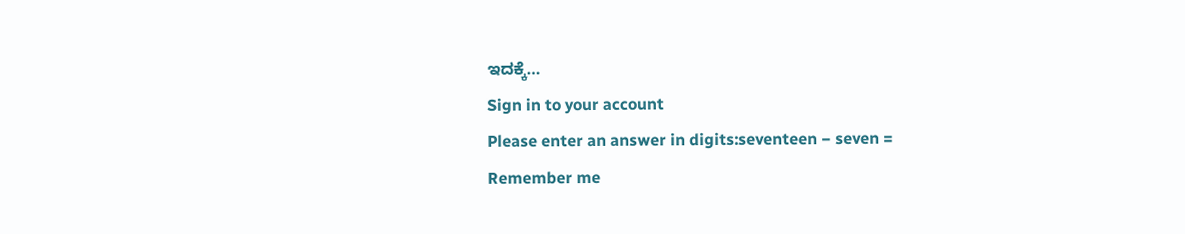ಇದಕ್ಕೆ…
Sign in to your account
Please enter an answer in digits:seventeen − seven =
Remember me